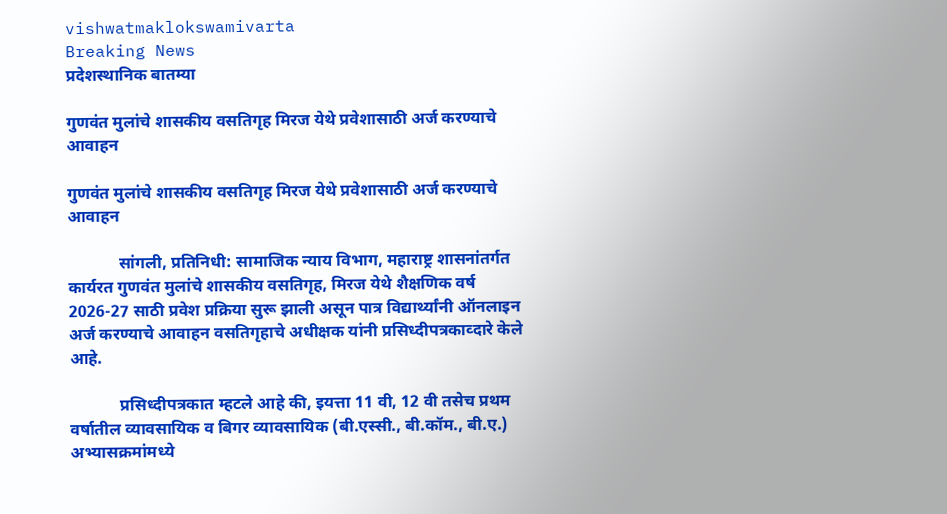vishwatmaklokswamivarta
Breaking News
प्रदेशस्थानिक बातम्या

गुणवंत मुलांचे शासकीय वसतिगृह मिरज येथे प्रवेशासाठी अर्ज करण्याचे आवाहन

गुणवंत मुलांचे शासकीय वसतिगृह मिरज येथे प्रवेशासाठी अर्ज करण्याचे आवाहन

            सांगली, प्रतिनिधी: सामाजिक न्याय विभाग, महाराष्ट्र शासनांतर्गत कार्यरत गुणवंत मुलांचे शासकीय वसतिगृह, मिरज येथे शैक्षणिक वर्ष 2026-27 साठी प्रवेश प्रक्रिया सुरू झाली असून पात्र विद्यार्थ्यांनी ऑनलाइन अर्ज करण्याचे आवाहन वसतिगृहाचे अधीक्षक यांनी प्रसिध्दीपत्रकाव्दारे केले आहे.

            प्रसिध्दीपत्रकात म्हटले आहे की, इयत्ता 11 वी, 12 वी तसेच प्रथम वर्षातील व्यावसायिक व बिगर व्यावसायिक (बी.एस्सी., बी.कॉम., बी.ए.) अभ्यासक्रमांमध्ये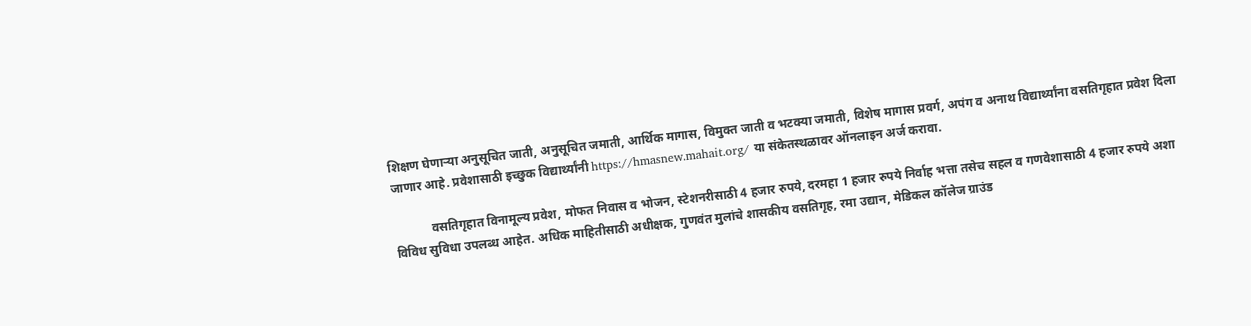शिक्षण घेणाऱ्या अनुसूचित जाती, अनुसूचित जमाती, आर्थिक मागास, विमुक्त जाती व भटक्या जमाती, विशेष मागास प्रवर्ग, अपंग व अनाथ विद्यार्थ्यांना वसतिगृहात प्रवेश दिला जाणार आहे. प्रवेशासाठी इच्छुक विद्यार्थ्यांनी https://hmasnew.mahait.org/ या संकेतस्थळावर ऑनलाइन अर्ज करावा.

            वसतिगृहात विनामूल्य प्रवेश, मोफत निवास व भोजन, स्टेशनरीसाठी 4 हजार रुपये, दरमहा 1 हजार रुपये निर्वाह भत्ता तसेच सहल व गणवेशासाठी 4 हजार रुपये अशा विविध सुविधा उपलब्ध आहेत. अधिक माहितीसाठी अधीक्षक, गुणवंत मुलांचे शासकीय वसतिगृह, रमा उद्यान, मेडिकल कॉलेज ग्राउंड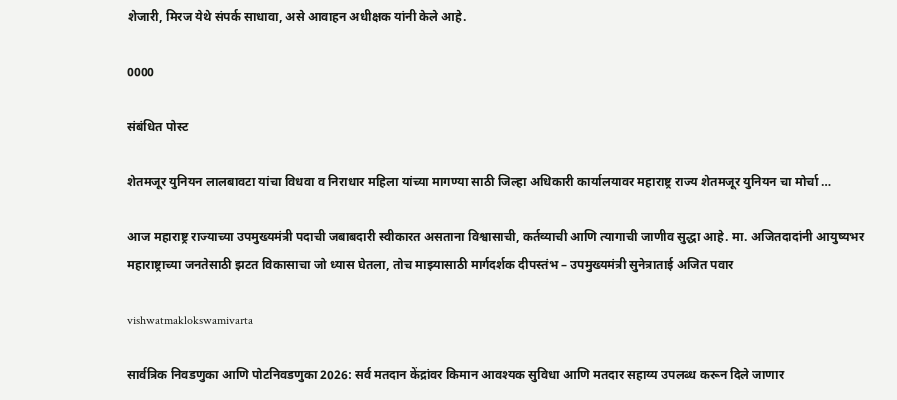शेजारी, मिरज येथे संपर्क साधावा, असे आवाहन अधीक्षक यांनी केले आहे.

0000

संबंधित पोस्ट

शेतमजूर युनियन लालबावटा यांचा विधवा व निराधार महिला यांच्या मागण्या साठी जिल्हा अधिकारी कार्यालयावर महाराष्ट्र राज्य शेतमजूर युनियन चा मोर्चा …

आज महाराष्ट्र राज्याच्या उपमुख्यमंत्री पदाची जबाबदारी स्वीकारत असताना विश्वासाची, कर्तव्याची आणि त्यागाची जाणीव सुद्धा आहे. मा. अजितदादांनी आयुष्यभर महाराष्ट्राच्या जनतेसाठी झटत विकासाचा जो ध्यास घेतला, तोच माझ्यासाठी मार्गदर्शक दीपस्तंभ – उपमुख्यमंत्री सुनेत्राताई अजित पवार

vishwatmaklokswamivarta

सार्वत्रिक निवडणुका आणि पोटनिवडणुका 2026: सर्व मतदान केंद्रांवर किमान आवश्यक सुविधा आणि मतदार सहाय्य उपलब्ध करून दिले जाणार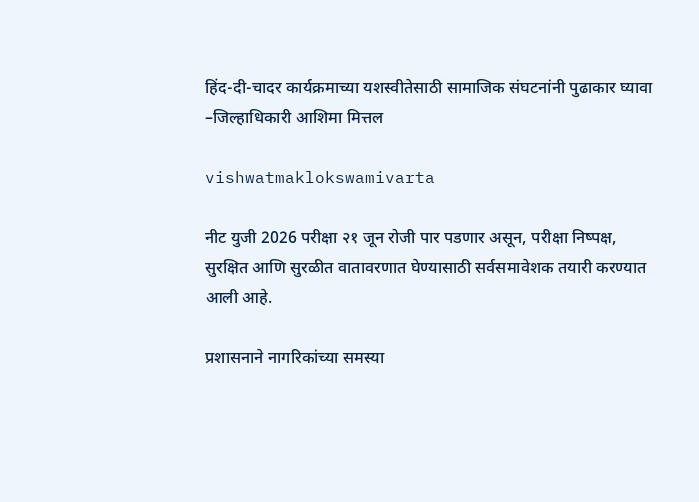हिंद-दी-चादर कार्यक्रमाच्या यशस्वीतेसाठी सामाजिक संघटनांनी पुढाकार घ्यावा  –जिल्हाधिकारी आशिमा मित्तल

vishwatmaklokswamivarta

नीट युजी 2026 परीक्षा २१ जून रोजी पार पडणार असून, परीक्षा निष्पक्ष, सुरक्षित आणि सुरळीत वातावरणात घेण्यासाठी सर्वसमावेशक तयारी करण्यात आली आहे.

प्रशासनाने नागरिकांच्या समस्या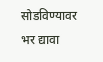सोडविण्यावर भर द्यावा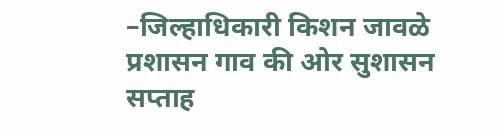–जिल्हाधिकारी किशन जावळे प्रशासन गाव की ओर सुशासन सप्ताह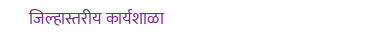जिल्हास्तरीय कार्यशाळा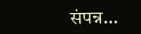संपन्न…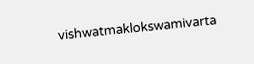vishwatmaklokswamivarta